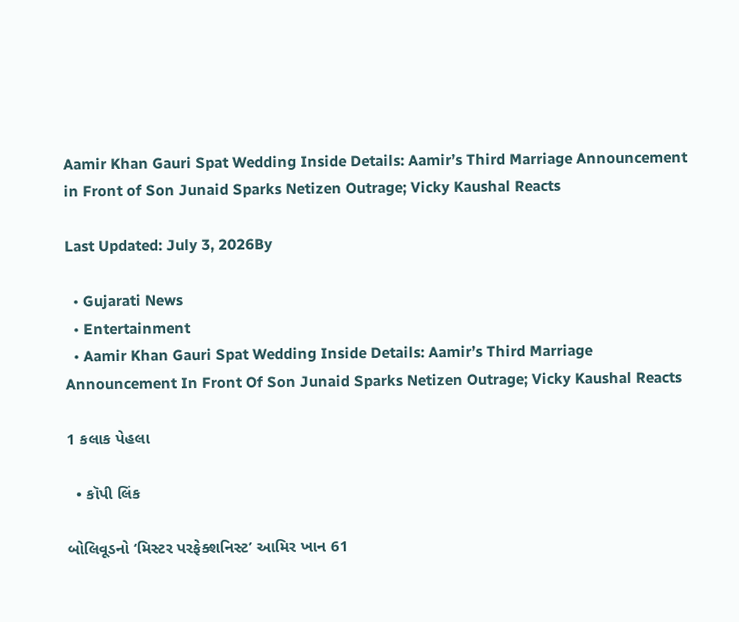Aamir Khan Gauri Spat Wedding Inside Details: Aamir’s Third Marriage Announcement in Front of Son Junaid Sparks Netizen Outrage; Vicky Kaushal Reacts

Last Updated: July 3, 2026By

  • Gujarati News
  • Entertainment
  • Aamir Khan Gauri Spat Wedding Inside Details: Aamir’s Third Marriage Announcement In Front Of Son Junaid Sparks Netizen Outrage; Vicky Kaushal Reacts

1 કલાક પેહલા

  • કૉપી લિંક

બોલિવૂડનો ‘મિસ્ટર પરફેક્શનિસ્ટ’ આમિર ખાન 61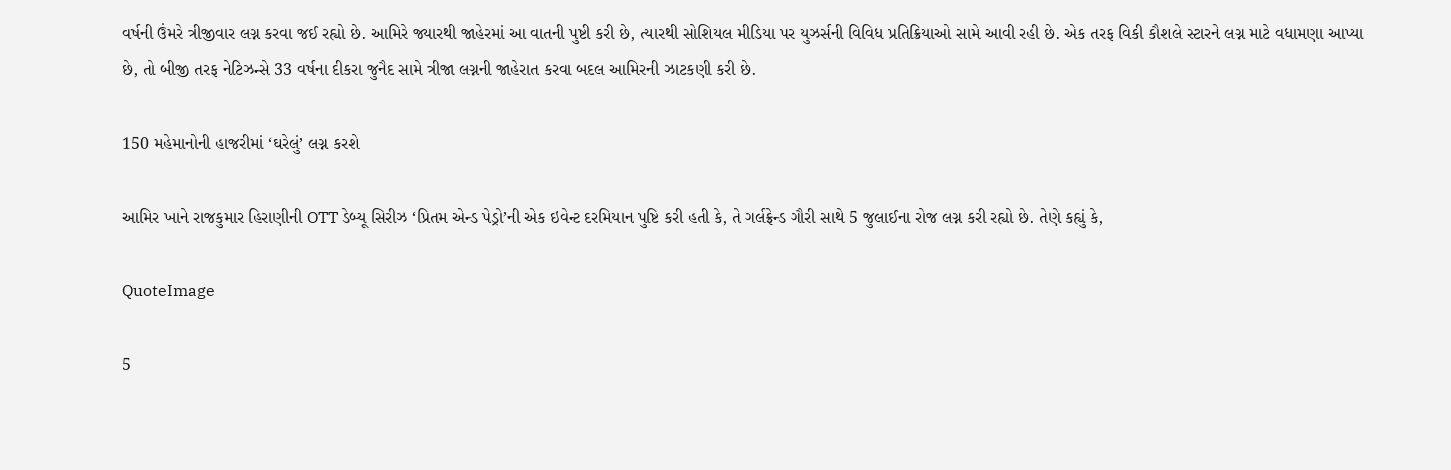વર્ષની ઉંમરે ત્રીજીવાર લગ્ન કરવા જઈ રહ્યો છે. આમિરે જ્યારથી જાહેરમાં આ વાતની પુષ્ટી કરી છે, ત્યારથી સોશિયલ મીડિયા પર યુઝર્સની વિવિધ પ્રતિક્રિયાઓ સામે આવી રહી છે. એક તરફ વિકી કૌશલે સ્ટારને લગ્ન માટે વધામણા આપ્યા છે, તો બીજી તરફ નેટિઝન્સે 33 વર્ષના દીકરા જુનૈદ સામે ત્રીજા લગ્નની જાહેરાત કરવા બદલ આમિરની ઝાટકણી કરી છે.

150 મહેમાનોની હાજરીમાં ‘ઘરેલું’ લગ્ન કરશે

આમિર ખાને રાજકુમાર હિરાણીની OTT ડેબ્યૂ સિરીઝ ‘પ્રિતમ એન્ડ પેડ્રો’ની એક ઇવેન્ટ દરમિયાન પુષ્ટિ કરી હતી કે, તે ગર્લફ્રેન્ડ ગૌરી સાથે 5 જુલાઈના રોજ લગ્ન કરી રહ્યો છે. તેણે કહ્યું કે,

QuoteImage

5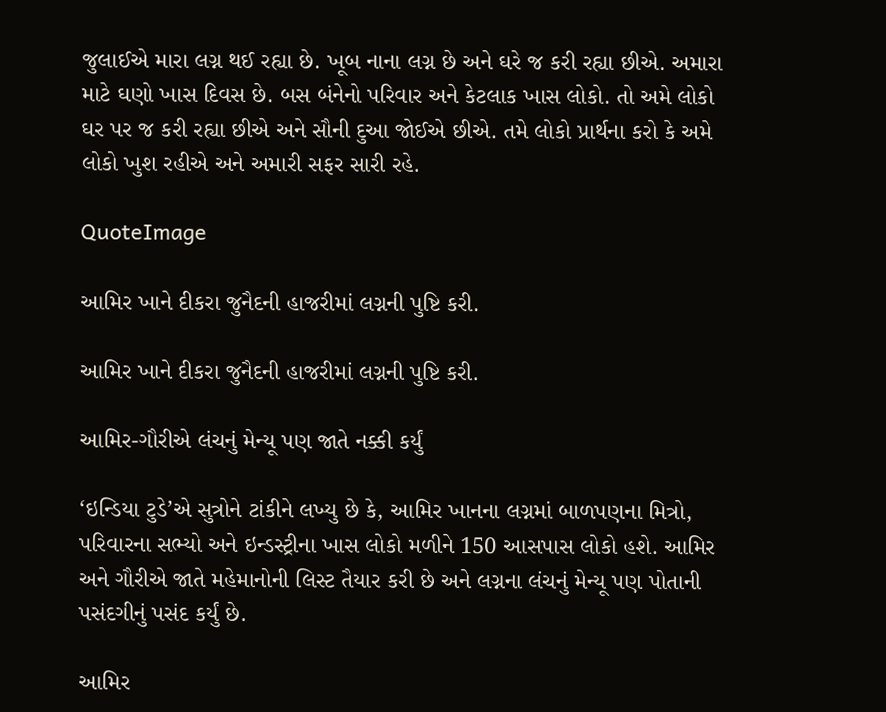જુલાઈએ મારા લગ્ન થઈ રહ્યા છે. ખૂબ નાના લગ્ન છે અને ઘરે જ કરી રહ્યા છીએ. અમારા માટે ઘણો ખાસ દિવસ છે. બસ બંનેનો પરિવાર અને કેટલાક ખાસ લોકો. તો અમે લોકો ઘર પર જ કરી રહ્યા છીએ અને સૌની દુઆ જોઈએ છીએ. તમે લોકો પ્રાર્થના કરો કે અમે લોકો ખુશ રહીએ અને અમારી સફર સારી રહે.

QuoteImage

આમિર ખાને દીકરા જુનૈદની હાજરીમાં લગ્નની પુષ્ટિ કરી.

આમિર ખાને દીકરા જુનૈદની હાજરીમાં લગ્નની પુષ્ટિ કરી.

આમિર-ગૌરીએ લંચનું મેન્યૂ પણ જાતે નક્કી કર્યું

‘ઇન્ડિયા ટુડે’એ સુત્રોને ટાંકીને લખ્યુ છે કે, આમિર ખાનના લગ્નમાં બાળપણના મિત્રો, પરિવારના સભ્યો અને ઇન્ડસ્ટ્રીના ખાસ લોકો મળીને 150 આસપાસ લોકો હશે. આમિર અને ગૌરીએ જાતે મહેમાનોની લિસ્ટ તૈયાર કરી છે અને લગ્નના લંચનું મેન્યૂ પણ પોતાની પસંદગીનું પસંદ કર્યું છે.

આમિર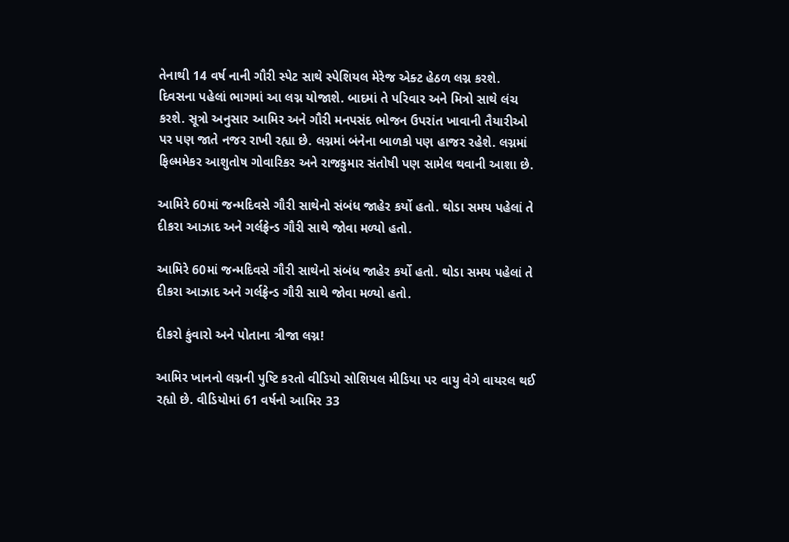તેનાથી 14 વર્ષ નાની ગૌરી સ્પેટ સાથે સ્પેશિયલ મેરેજ એક્ટ હેઠળ લગ્ન કરશે. દિવસના પહેલાં ભાગમાં આ લગ્ન યોજાશે. બાદમાં તે પરિવાર અને મિત્રો સાથે લંચ કરશે. સૂત્રો અનુસાર આમિર અને ગૌરી મનપસંદ ભોજન ઉપરાંત ખાવાની તૈયારીઓ પર પણ જાતે નજર રાખી રહ્યા છે. લગ્નમાં બંનેના બાળકો પણ હાજર રહેશે. લગ્નમાં ફિલ્મમેકર આશુતોષ ગોવારિકર અને રાજકુમાર સંતોષી પણ સામેલ થવાની આશા છે.

આમિરે 60માં જન્મદિવસે ગૌરી સાથેનો સંબંધ જાહેર કર્યો હતો. થોડા સમય પહેલાં તે દીકરા આઝાદ અને ગર્લફ્રેન્ડ ગૌરી સાથે જોવા મળ્યો હતો.

આમિરે 60માં જન્મદિવસે ગૌરી સાથેનો સંબંધ જાહેર કર્યો હતો. થોડા સમય પહેલાં તે દીકરા આઝાદ અને ગર્લફ્રેન્ડ ગૌરી સાથે જોવા મળ્યો હતો.

દીકરો કુંવારો અને પોતાના ત્રીજા લગ્ન!

આમિર ખાનનો લગ્નની પુષ્ટિ કરતો વીડિયો સોશિયલ મીડિયા પર વાયુ વેગે વાયરલ થઈ રહ્યો છે. વીડિયોમાં 61 વર્ષનો આમિર 33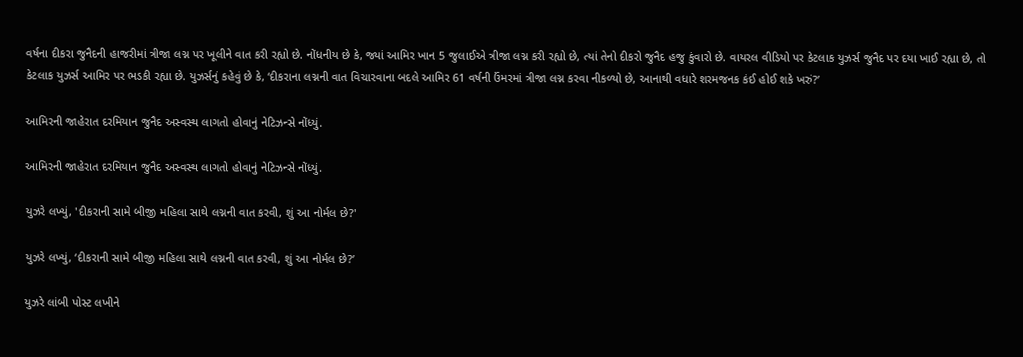વર્ષના દીકરા જુનૈદની હાજરીમાં ત્રીજા લગ્ન પર ખૂલીને વાત કરી રહ્યો છે. નોંધનીય છે કે, જ્યાં આમિર ખાન 5 જુલાઈએ ત્રીજા લગ્ન કરી રહ્યો છે, ત્યાં તેનો દીકરો જુનૈદ હજુ કુંવારો છે. વાયરલ વીડિયો પર કેટલાક યુઝર્સ જુનૈદ પર દયા ખાઈ રહ્યા છે, તો કેટલાક યુઝર્સ આમિર પર ભડકી રહ્યા છે. યુઝર્સનું કહેવું છે કે, ‘દીકરાના લગ્નની વાત વિચારવાના બદલે આમિર 61 વર્ષની ઉંમરમાં ત્રીજા લગ્ન કરવા નીકળ્યો છે, આનાથી વધારે શરમજનક કંઈ હોઈ શકે ખરું?’

આમિરની જાહેરાત દરમિયાન જુનૈદ અસ્વસ્થ લાગતો હોવાનું નેટિઝન્સે નોંધ્યું.

આમિરની જાહેરાત દરમિયાન જુનૈદ અસ્વસ્થ લાગતો હોવાનું નેટિઝન્સે નોંધ્યું.

યુઝરે લખ્યું, 'દીકરાની સામે બીજી મહિલા સાથે લગ્નની વાત કરવી, શું આ નોર્મલ છે?'

યુઝરે લખ્યું, ‘દીકરાની સામે બીજી મહિલા સાથે લગ્નની વાત કરવી, શું આ નોર્મલ છે?’

યુઝરે લાંબી પોસ્ટ લખીને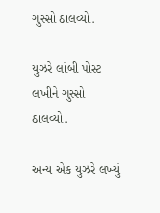ગુસ્સો ઠાલવ્યો.

યુઝરે લાંબી પોસ્ટ લખીને ગુસ્સો ઠાલવ્યો.

અન્ય એક યુઝરે લખ્યું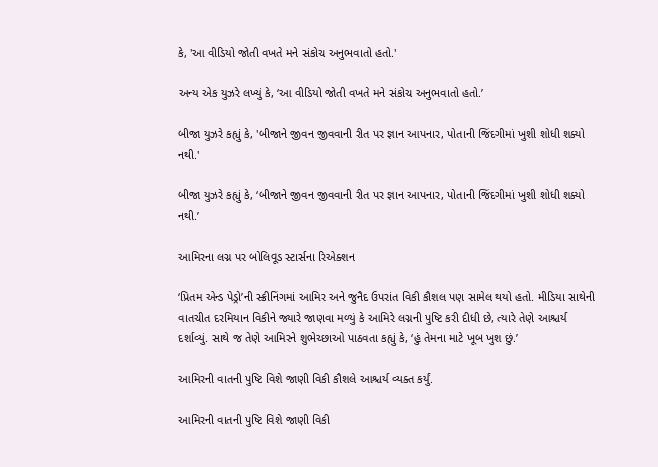કે, 'આ વીડિયો જોતી વખતે મને સંકોચ અનુભવાતો હતો.'

અન્ય એક યુઝરે લખ્યું કે, ‘આ વીડિયો જોતી વખતે મને સંકોચ અનુભવાતો હતો.’

બીજા યુઝરે કહ્યું કે, 'બીજાને જીવન જીવવાની રીત પર જ્ઞાન આપનાર, પોતાની જિંદગીમાં ખુશી શોધી શક્યો નથી.'

બીજા યુઝરે કહ્યું કે, ‘બીજાને જીવન જીવવાની રીત પર જ્ઞાન આપનાર, પોતાની જિંદગીમાં ખુશી શોધી શક્યો નથી.’

આમિરના લગ્ન પર બોલિવૂડ સ્ટાર્સના રિએક્શન

‘પ્રિતમ એન્ડ પેડ્રો’ની સ્ક્રીનિંગમાં આમિર અને જુનૈદ ઉપરાંત વિકી કૌશલ પણ સામેલ થયો હતો. મીડિયા સાથેની વાતચીત દરમિયાન વિકીને જ્યારે જાણવા મળ્યું કે આમિરે લગ્નની પુષ્ટિ કરી દીધી છે, ત્યારે તેણે આશ્ચર્ય દર્શાવ્યું. સાથે જ તેણે આમિરને શુભેચ્છાઓ પાઠવતા કહ્યું કે, ‘હું તેમના માટે ખૂબ ખુશ છું.’

આમિરની વાતની પુષ્ટિ વિશે જાણી વિકી કૌશલે આશ્ચર્ય વ્યક્ત કર્યું.

આમિરની વાતની પુષ્ટિ વિશે જાણી વિકી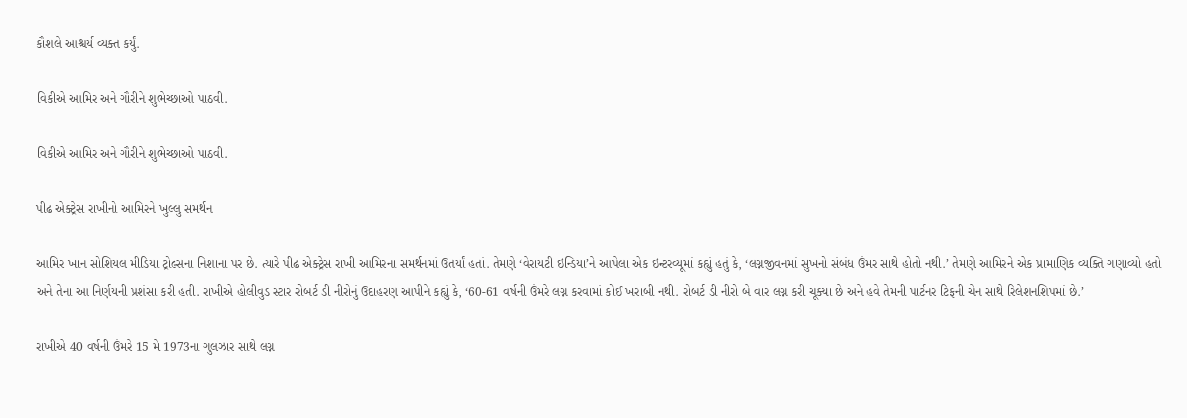કૌશલે આશ્ચર્ય વ્યક્ત કર્યું.

વિકીએ આમિર અને ગૌરીને શુભેચ્છાઓ પાઠવી.

વિકીએ આમિર અને ગૌરીને શુભેચ્છાઓ પાઠવી.

પીઢ એક્ટ્રેસ રાખીનો આમિરને ખુલ્લુ સમર્થન

આમિર ખાન સોશિયલ મીડિયા ટ્રોલ્સના નિશાના પર છે. ત્યારે પીઢ એક્ટ્રેસ રાખી આમિરના સમર્થનમાં ઉતર્યાં હતાં. તેમણે ‘વેરાયટી ઇન્ડિયા’ને આપેલા એક ઇન્ટરવ્યૂમાં કહ્યું હતું કે, ‘લગ્નજીવનમાં સુખનો સંબંધ ઉંમર સાથે હોતો નથી.’ તેમણે આમિરને એક પ્રામાણિક વ્યક્તિ ગણાવ્યો હતો અને તેના આ નિર્ણયની પ્રશંસા કરી હતી. રાખીએ હોલીવુડ સ્ટાર રોબર્ટ ડી નીરોનું ઉદાહરણ આપીને કહ્યું કે, ‘60-61 વર્ષની ઉંમરે લગ્ન કરવામાં કોઈ ખરાબી નથી. રોબર્ટ ડી નીરો બે વાર લગ્ન કરી ચૂક્યા છે અને હવે તેમની પાર્ટનર ટિફની ચેન સાથે રિલેશનશિપમાં છે.’

રાખીએ 40 વર્ષની ઉંમરે 15 મે 1973ના ગુલઝાર સાથે લગ્ન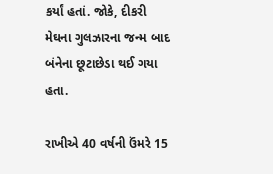કર્યાં હતાં. જોકે, દીકરી મેઘના ગુલઝારના જન્મ બાદ બંનેના છૂટાછેડા થઈ ગયા હતા.

રાખીએ 40 વર્ષની ઉંમરે 15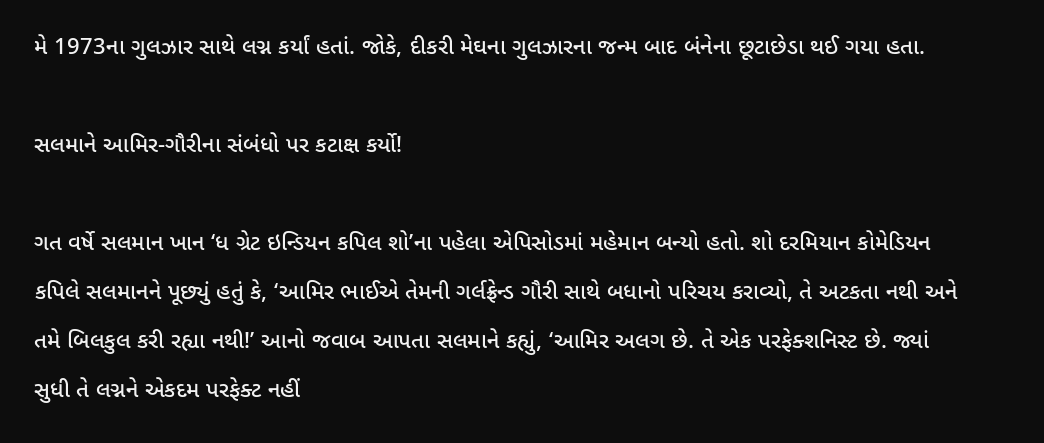મે 1973ના ગુલઝાર સાથે લગ્ન કર્યાં હતાં. જોકે, દીકરી મેઘના ગુલઝારના જન્મ બાદ બંનેના છૂટાછેડા થઈ ગયા હતા.

સલમાને આમિર-ગૌરીના સંબંધો પર કટાક્ષ કર્યો!

ગત વર્ષે સલમાન ખાન ‘ધ ગ્રેટ ઇન્ડિયન કપિલ શો’ના પહેલા એપિસોડમાં મહેમાન બન્યો હતો. શો દરમિયાન કોમેડિયન કપિલે સલમાનને પૂછ્યું હતું કે, ‘આમિર ભાઈએ તેમની ગર્લફ્રેન્ડ ગૌરી સાથે બધાનો પરિચય કરાવ્યો, તે અટકતા નથી અને તમે બિલકુલ કરી રહ્યા નથી!’ આનો જવાબ આપતા સલમાને કહ્યું, ‘આમિર અલગ છે. તે એક પરફેક્શનિસ્ટ છે. જ્યાં સુધી તે લગ્નને એકદમ પરફેક્ટ નહીં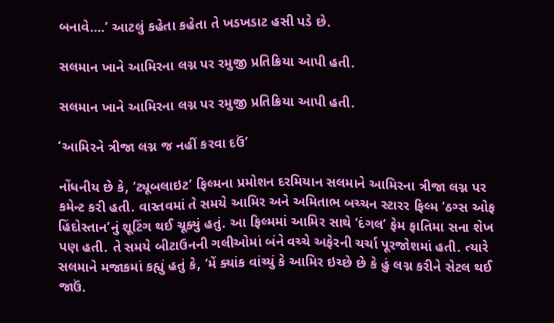બનાવે….’ આટલું કહેતા કહેતા તે ખડખડાટ હસી પડે છે.

સલમાન ખાને આમિરના લગ્ન પર રમુજી પ્રતિક્રિયા આપી હતી.

સલમાન ખાને આમિરના લગ્ન પર રમુજી પ્રતિક્રિયા આપી હતી.

‘આમિરને ત્રીજા લગ્ન જ નહીં કરવા દઉં’

નોંધનીય છે કે, ‘ટ્યૂબલાઇટ’ ફિલ્મના પ્રમોશન દરમિયાન સલમાને આમિરના ત્રીજા લગ્ન પર કમેન્ટ કરી હતી. વાસ્તવમાં તે સમયે આમિર અને અમિતાભ બચ્ચન સ્ટારર ફિલ્મ ‘ઠગ્સ ઓફ હિંદોસ્તાન’નું શૂટિંગ થઈ ચૂક્યું હતું. આ ફિલ્મમાં આમિર સાથે ‘દંગલ’ ફેમ ફાતિમા સના શેખ પણ હતી. તે સમયે બીટાઉનની ગલીઓમાં બંને વચ્ચે અફેરની ચર્ચા પૂરજોશમાં હતી. ત્યારે સલમાને મજાકમાં કહ્યું હતું કે, ‘મેં ક્યાંક વાંચ્યું કે આમિર ઇચ્છે છે કે હું લગ્ન કરીને સેટલ થઈ જાઉં.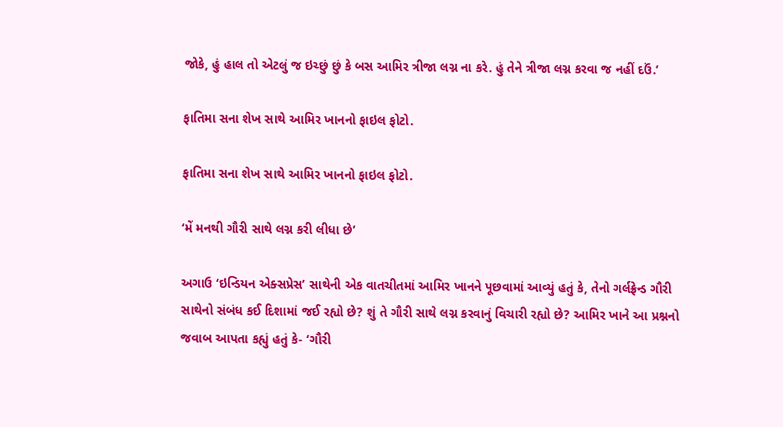જોકે, હું હાલ તો એટલું જ ઇચ્છું છું કે બસ આમિર ત્રીજા લગ્ન ના કરે. હું તેને ત્રીજા લગ્ન કરવા જ નહીં દઉં.’

ફાતિમા સના શેખ સાથે આમિર ખાનનો ફાઇલ ફોટો.

ફાતિમા સના શેખ સાથે આમિર ખાનનો ફાઇલ ફોટો.

‘મેં મનથી ગૌરી સાથે લગ્ન કરી લીધા છે’

અગાઉ ‘ઇન્ડિયન એક્સપ્રેસ’ સાથેની એક વાતચીતમાં આમિર ખાનને પૂછવામાં આવ્યું હતું કે, તેનો ગર્લફ્રેન્ડ ગૌરી સાથેનો સંબંધ કઈ દિશામાં જઈ રહ્યો છે? શું તે ગૌરી સાથે લગ્ન કરવાનું વિચારી રહ્યો છે? આમિર ખાને આ પ્રશ્નનો જવાબ આપતા કહ્યું હતું કે- ‘ગૌરી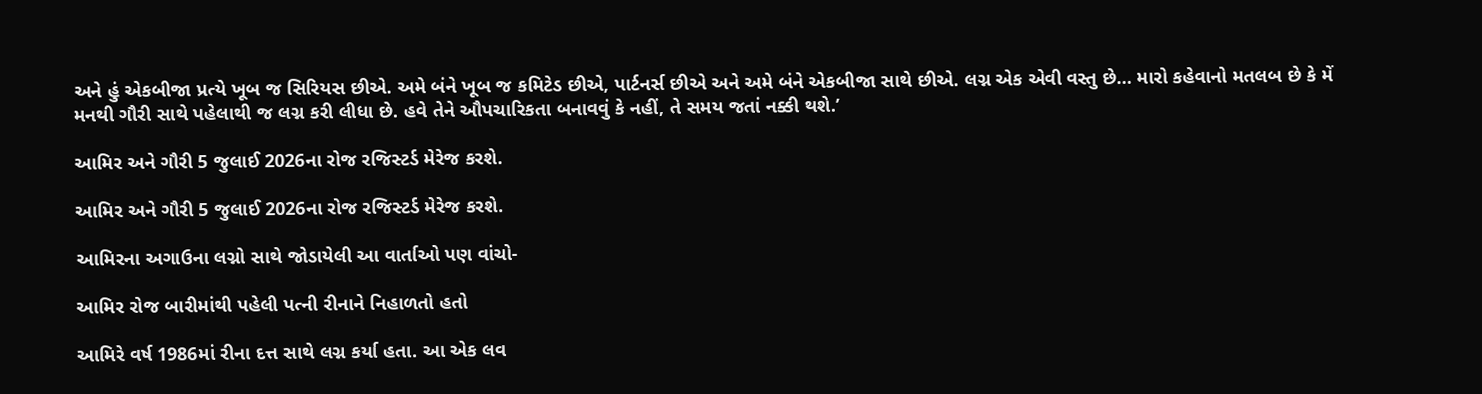અને હું એકબીજા પ્રત્યે ખૂબ જ સિરિયસ છીએ. અમે બંને ખૂબ જ કમિટેડ છીએ, પાર્ટનર્સ છીએ અને અમે બંને એકબીજા સાથે છીએ. લગ્ન એક એવી વસ્તુ છે… મારો કહેવાનો મતલબ છે કે મેં મનથી ગૌરી સાથે પહેલાથી જ લગ્ન કરી લીધા છે. હવે તેને ઔપચારિકતા બનાવવું કે નહીં, તે સમય જતાં નક્કી થશે.’

આમિર અને ગૌરી 5 જુલાઈ 2026ના રોજ રજિસ્ટર્ડ મેરેજ કરશે.

આમિર અને ગૌરી 5 જુલાઈ 2026ના રોજ રજિસ્ટર્ડ મેરેજ કરશે.

આમિરના અગાઉના લગ્નો સાથે જોડાયેલી આ વાર્તાઓ પણ વાંચો-

આમિર રોજ બારીમાંથી પહેલી પત્ની રીનાને નિહાળતો હતો

આમિરે વર્ષ 1986માં રીના દત્ત સાથે લગ્ન કર્યા હતા. આ એક લવ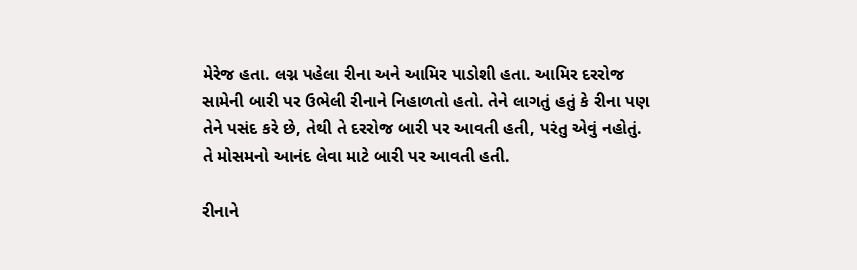મેરેજ હતા. લગ્ન પહેલા રીના અને આમિર પાડોશી હતા. આમિર દરરોજ સામેની બારી પર ઉભેલી રીનાને નિહાળતો હતો. તેને લાગતું હતું કે રીના પણ તેને પસંદ કરે છે, તેથી તે દરરોજ બારી પર આવતી હતી, પરંતુ એવું નહોતું. તે મોસમનો આનંદ લેવા માટે બારી પર આવતી હતી.

રીનાને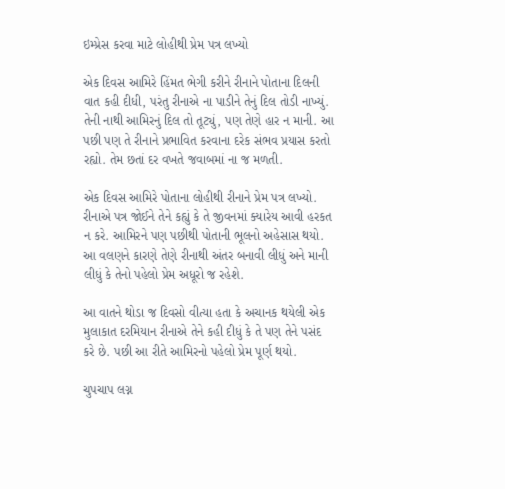ઇમ્પ્રેસ કરવા માટે લોહીથી પ્રેમ પત્ર લખ્યો

એક દિવસ આમિરે હિંમત ભેગી કરીને રીનાને પોતાના દિલની વાત કહી દીધી, પરંતુ રીનાએ ના પાડીને તેનું દિલ તોડી નાખ્યું. તેની નાથી આમિરનું દિલ તો તૂટ્યું, પણ તેણે હાર ન માની. આ પછી પણ તે રીનાને પ્રભાવિત કરવાના દરેક સંભવ પ્રયાસ કરતો રહ્યો. તેમ છતાં દર વખતે જવાબમાં ના જ મળતી.

એક દિવસ આમિરે પોતાના લોહીથી રીનાને પ્રેમ પત્ર લખ્યો. રીનાએ પત્ર જોઈને તેને કહ્યું કે તે જીવનમાં ક્યારેય આવી હરકત ન કરે. આમિરને પણ પછીથી પોતાની ભૂલનો અહેસાસ થયો. આ વલણને કારણે તેણે રીનાથી અંતર બનાવી લીધું અને માની લીધું કે તેનો પહેલો પ્રેમ અધૂરો જ રહેશે.

આ વાતને થોડા જ દિવસો વીત્યા હતા કે અચાનક થયેલી એક મુલાકાત દરમિયાન રીનાએ તેને કહી દીધું કે તે પણ તેને પસંદ કરે છે. પછી આ રીતે આમિરનો પહેલો પ્રેમ પૂર્ણ થયો.

ચુપચાપ લગ્ન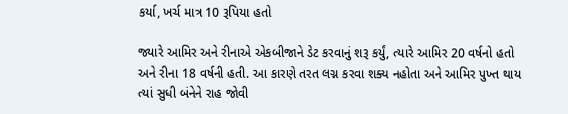કર્યા, ખર્ચ માત્ર 10 રૂપિયા હતો

જ્યારે આમિર અને રીનાએ એકબીજાને ડેટ કરવાનું શરૂ કર્યું, ત્યારે આમિર 20 વર્ષનો હતો અને રીના 18 વર્ષની હતી. આ કારણે તરત લગ્ન કરવા શક્ય નહોતા અને આમિર પુખ્ત થાય ત્યાં સુધી બંનેને રાહ જોવી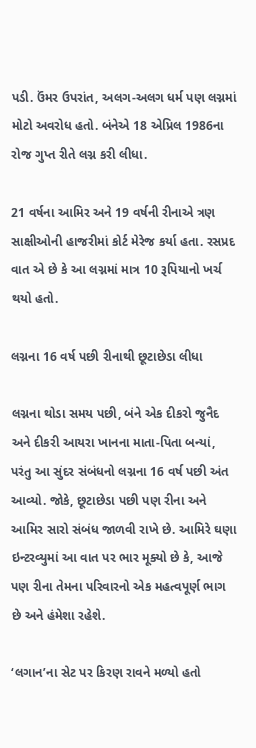પડી. ઉંમર ઉપરાંત, અલગ-અલગ ધર્મ પણ લગ્નમાં મોટો અવરોધ હતો. બંનેએ 18 એપ્રિલ 1986ના રોજ ગુપ્ત રીતે લગ્ન કરી લીધા.

21 વર્ષના આમિર અને 19 વર્ષની રીનાએ ત્રણ સાક્ષીઓની હાજરીમાં કોર્ટ મેરેજ કર્યા હતા. રસપ્રદ વાત એ છે કે આ લગ્નમાં માત્ર 10 રૂપિયાનો ખર્ચ થયો હતો.

લગ્નના 16 વર્ષ પછી રીનાથી છૂટાછેડા લીધા

લગ્નના થોડા સમય પછી, બંને એક દીકરો જુનૈદ અને દીકરી આયરા ખાનના માતા-પિતા બન્યાં, પરંતુ આ સુંદર સંબંધનો લગ્નના 16 વર્ષ પછી અંત આવ્યો. જોકે, છૂટાછેડા પછી પણ રીના અને આમિર સારો સંબંધ જાળવી રાખે છે. આમિરે ઘણા ઇન્ટરવ્યુમાં આ વાત પર ભાર મૂક્યો છે કે, આજે પણ રીના તેમના પરિવારનો એક મહત્વપૂર્ણ ભાગ છે અને હંમેશા રહેશે.

‘લગાન’ના સેટ પર કિરણ રાવને મળ્યો હતો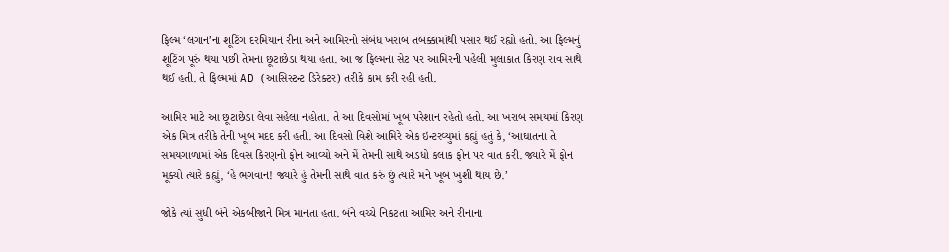ફિલ્મ ‘લગાન’ના શૂટિંગ દરમિયાન રીના અને આમિરનો સંબંધ ખરાબ તબક્કામાંથી પસાર થઈ રહ્યો હતો. આ ફિલ્મનું શૂટિંગ પૂરું થયા પછી તેમના છૂટાછેડા થયા હતા. આ જ ફિલ્મના સેટ પર આમિરની પહેલી મુલાકાત કિરણ રાવ સાથે થઈ હતી. તે ફિલ્મમાં AD (આસિસ્ટન્ટ ડિરેક્ટર) તરીકે કામ કરી રહી હતી.

આમિર માટે આ છૂટાછેડા લેવા સહેલા નહોતા. તે આ દિવસોમાં ખૂબ પરેશાન રહેતો હતો. આ ખરાબ સમયમાં કિરણ એક મિત્ર તરીકે તેની ખૂબ મદદ કરી હતી. આ દિવસો વિશે આમિરે એક ઇન્ટરવ્યુમાં કહ્યું હતું કે, ‘આઘાતના તે સમયગાળામાં એક દિવસ કિરણનો ફોન આવ્યો અને મેં તેમની સાથે અડધો કલાક ફોન પર વાત કરી. જ્યારે મેં ફોન મૂક્યો ત્યારે કહ્યું, ‘હે ભગવાન! જ્યારે હું તેમની સાથે વાત કરું છું ત્યારે મને ખૂબ ખુશી થાય છે.’

જોકે ત્યાં સુધી બંને એકબીજાને મિત્ર માનતા હતા. બંને વચ્ચે નિકટતા આમિર અને રીનાના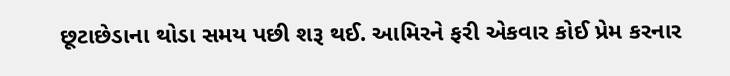છૂટાછેડાના થોડા સમય પછી શરૂ થઈ. આમિરને ફરી એકવાર કોઈ પ્રેમ કરનાર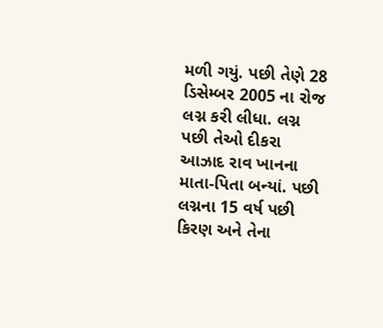મળી ગયું. પછી તેણે 28 ડિસેમ્બર 2005 ના રોજ લગ્ન કરી લીધા. લગ્ન પછી તેઓ દીકરા આઝાદ રાવ ખાનના માતા-પિતા બન્યાં. પછી લગ્નના 15 વર્ષ પછી કિરણ અને તેના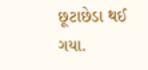છૂટાછેડા થઈ ગયા.